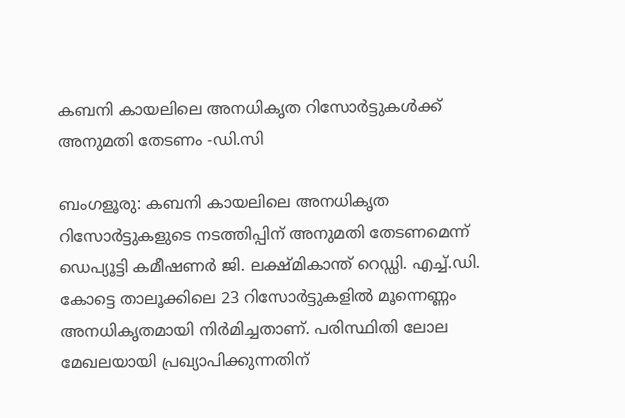കബനി കായലിലെ അനധികൃത റിസോർട്ടുകൾക്ക് അനുമതി തേടണം -ഡി.സി

ബംഗളൂരു: കബനി കായലിലെ അനധികൃത റിസോർട്ടുകളുടെ നടത്തിപ്പിന് അനുമതി തേടണമെന്ന് ഡെപ്യൂട്ടി കമീഷണർ ജി. ലക്ഷ്മികാന്ത് റെഡ്ഡി. എച്ച്‌.ഡി. കോട്ടെ താലൂക്കിലെ 23 റിസോർട്ടുകളില്‍ മൂന്നെണ്ണം അനധികൃതമായി നിർമിച്ചതാണ്. പരിസ്ഥിതി ലോല മേഖലയായി പ്രഖ്യാപിക്കുന്നതിന്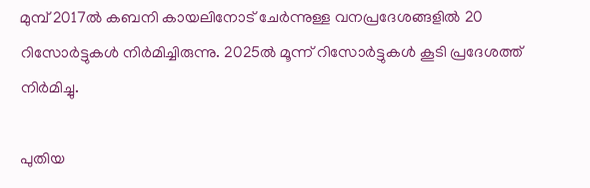മുമ്പ് 2017ൽ കബനി കായലിനോട് ചേർന്നുള്ള വനപ്രദേശങ്ങളിൽ 20 റിസോർട്ടുകൾ നിർമിച്ചിരുന്നു. 2025ൽ മൂന്ന് റിസോർട്ടുകൾ കൂടി പ്രദേശത്ത് നിർമിച്ചു.

പുതിയ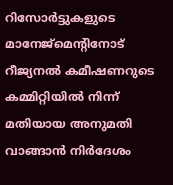റിസോർട്ടുകളുടെ മാനേജ്മെന്‍റിനോട് റീജ്യനൽ കമീഷണറുടെ കമ്മിറ്റിയിൽ നിന്ന് മതിയായ അനുമതി വാങ്ങാൻ നിര്‍ദേശം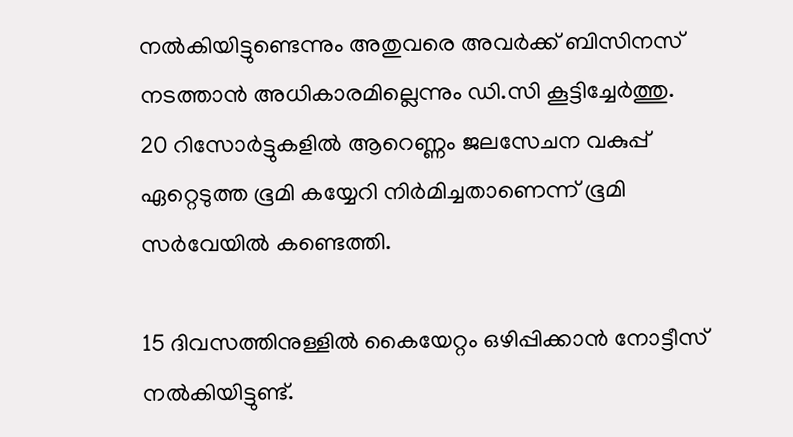നൽകിയിട്ടുണ്ടെന്നും അതുവരെ അവർക്ക് ബിസിനസ് നടത്താൻ അധികാരമില്ലെന്നും ഡി.സി കൂട്ടിച്ചേർത്തു. 20 റിസോർട്ടുകളിൽ ആറെണ്ണം ജലസേചന വകുപ്പ് ഏറ്റെടുത്ത ഭൂമി കയ്യേറി നിർമിച്ചതാണെന്ന് ഭൂമി സർവേയിൽ കണ്ടെത്തി.

15 ദിവസത്തിനുള്ളിൽ കൈയേറ്റം ഒഴിപ്പിക്കാൻ നോട്ടീസ് നൽകിയിട്ടുണ്ട്.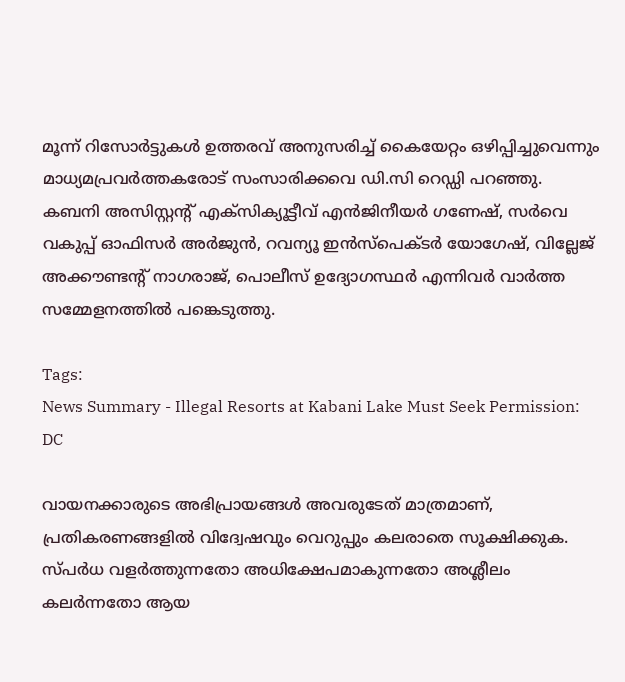മൂന്ന് റിസോർട്ടുകൾ ഉത്തരവ് അനുസരിച്ച് കൈയേറ്റം ഒഴിപ്പിച്ചുവെന്നും മാധ്യമപ്രവർത്തകരോട് സംസാരിക്കവെ ഡി.സി റെഡ്ഡി പറഞ്ഞു. കബനി അസിസ്റ്റന്‍റ് എക്സിക്യൂട്ടീവ് എൻജിനീയർ ഗണേഷ്, സർവെ വകുപ്പ് ഓഫിസർ അർജുൻ, റവന്യൂ ഇൻസ്പെക്ടർ യോഗേഷ്, വില്ലേജ് അക്കൗണ്ടന്‍റ് നാഗരാജ്, പൊലീസ് ഉദ്യോഗസ്ഥർ എന്നിവർ വാര്‍ത്ത സമ്മേളനത്തില്‍ പങ്കെടുത്തു.

Tags:
News Summary - Illegal Resorts at Kabani Lake Must Seek Permission: DC

വായനക്കാരുടെ അഭിപ്രായങ്ങള്‍ അവരുടേത് മാത്രമാണ്, പ്രതികരണങ്ങളിൽ വിദ്വേഷവും വെറുപ്പും കലരാതെ സൂക്ഷിക്കുക. സ്പർധ വളർത്തുന്നതോ അധിക്ഷേപമാകുന്നതോ അശ്ലീലം കലർന്നതോ ആയ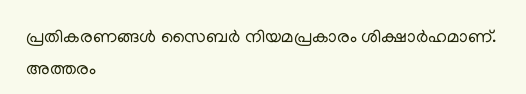പ്രതികരണങ്ങൾ സൈബർ നിയമപ്രകാരം ശിക്ഷാർഹമാണ്. അത്തരം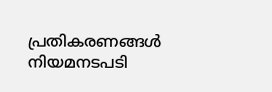പ്രതികരണങ്ങൾ നിയമനടപടി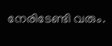നേരിടേണ്ടി വരും.